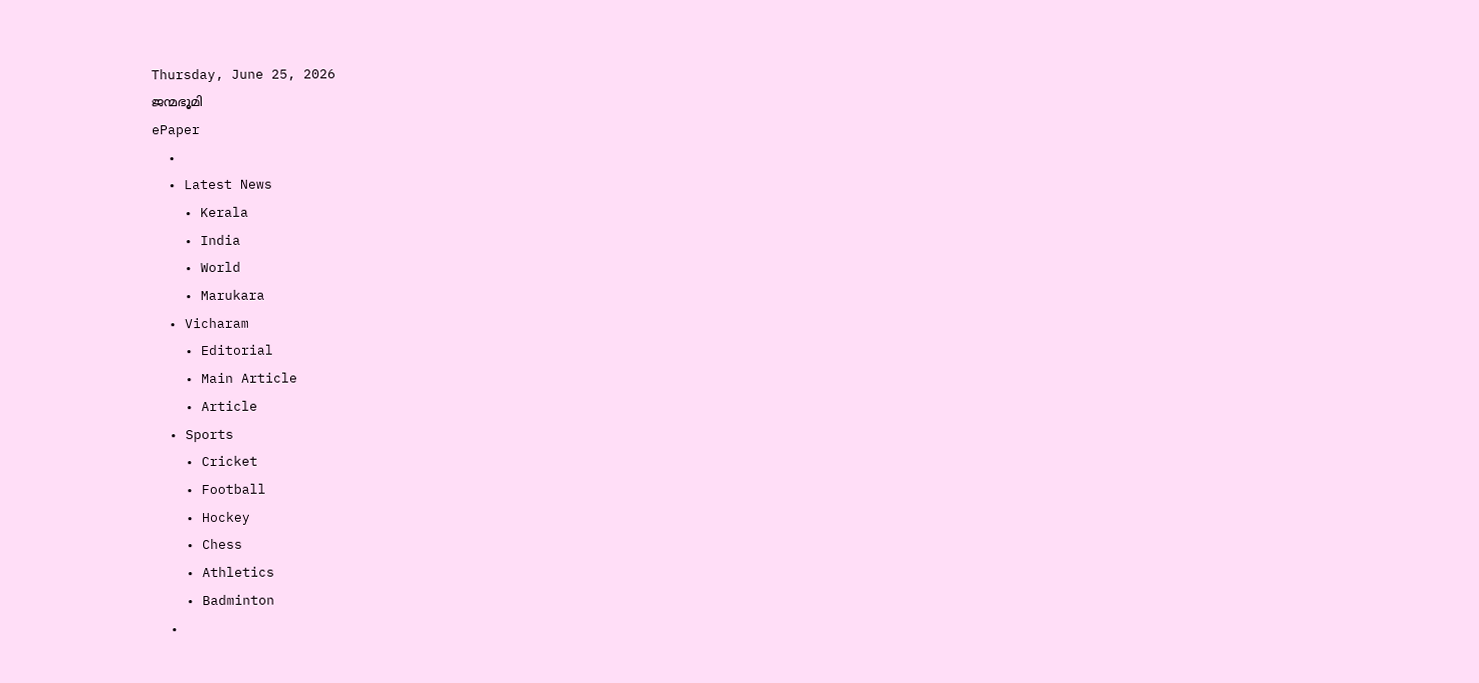Thursday, June 25, 2026
ജന്മഭൂമി
ePaper
  •
  • Latest News
    • Kerala
    • India
    • World
    • Marukara
  • Vicharam
    • Editorial
    • Main Article
    • Article
  • Sports
    • Cricket
    • Football
    • Hockey
    • Chess
    • Athletics
    • Badminton
  •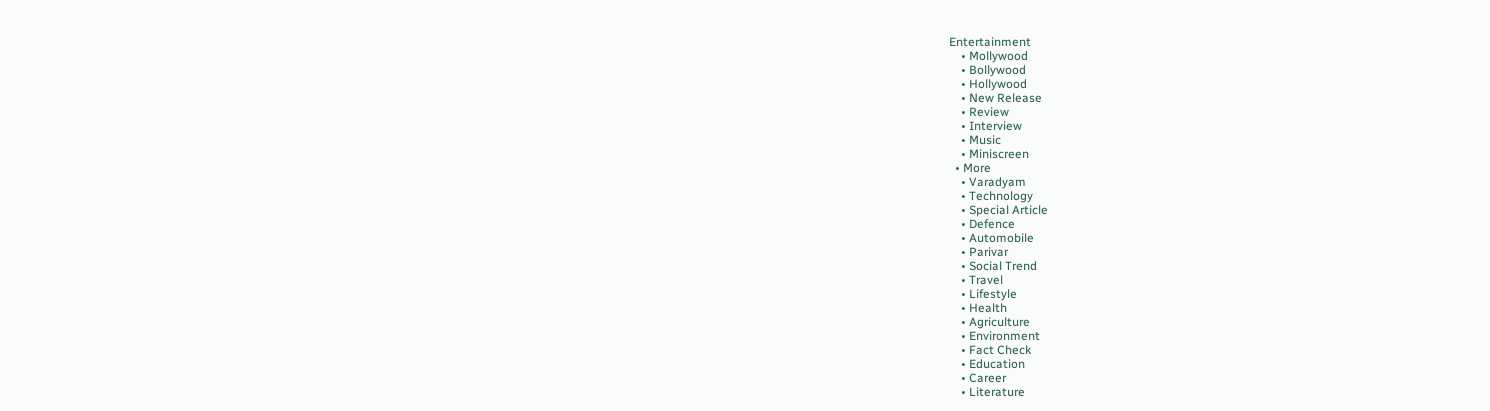Entertainment
    • Mollywood
    • Bollywood
    • Hollywood
    • New Release
    • Review
    • Interview
    • Music
    • Miniscreen
  • More
    • Varadyam
    • Technology
    • Special Article
    • Defence
    • Automobile
    • Parivar
    • Social Trend
    • Travel
    • Lifestyle
    • Health
    • Agriculture
    • Environment
    • Fact Check
    • Education
    • Career
    • Literature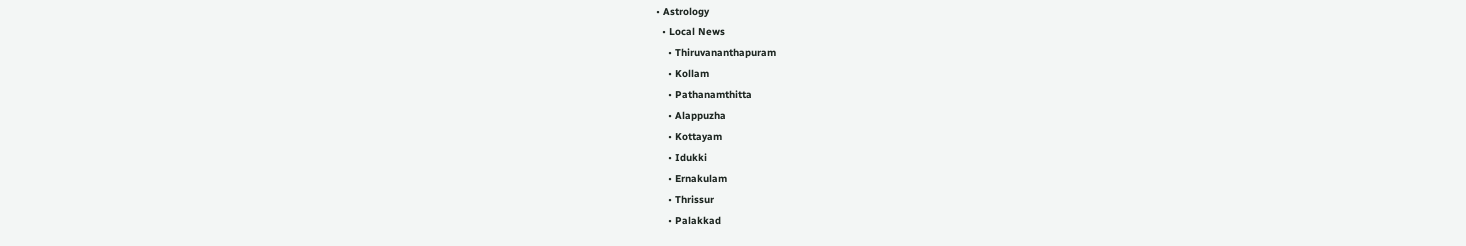• Astrology
  • Local News
    • Thiruvananthapuram
    • Kollam
    • Pathanamthitta
    • Alappuzha
    • Kottayam
    • Idukki
    • Ernakulam
    • Thrissur
    • Palakkad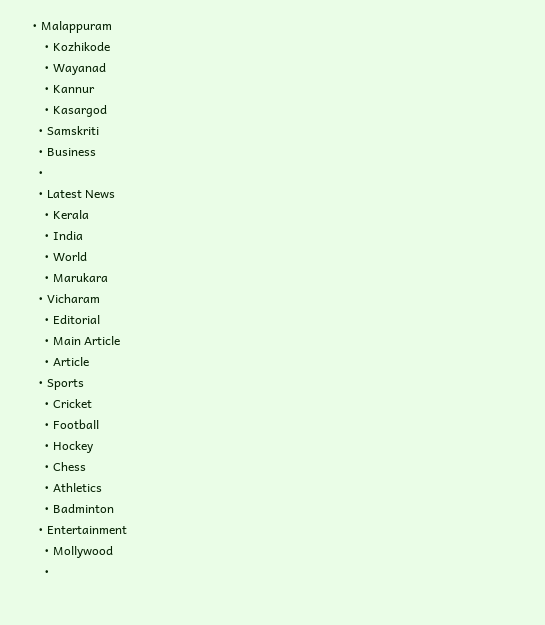• Malappuram
    • Kozhikode
    • Wayanad
    • Kannur
    • Kasargod
  • Samskriti
  • Business
  •
  • Latest News
    • Kerala
    • India
    • World
    • Marukara
  • Vicharam
    • Editorial
    • Main Article
    • Article
  • Sports
    • Cricket
    • Football
    • Hockey
    • Chess
    • Athletics
    • Badminton
  • Entertainment
    • Mollywood
    •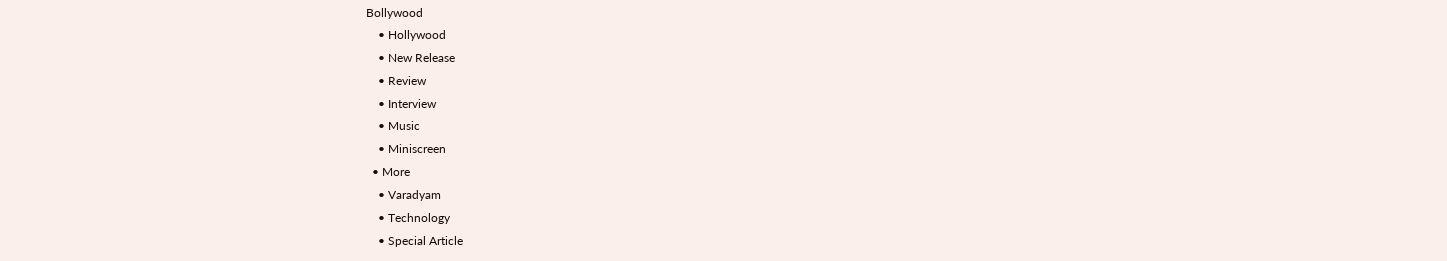Bollywood
    • Hollywood
    • New Release
    • Review
    • Interview
    • Music
    • Miniscreen
  • More
    • Varadyam
    • Technology
    • Special Article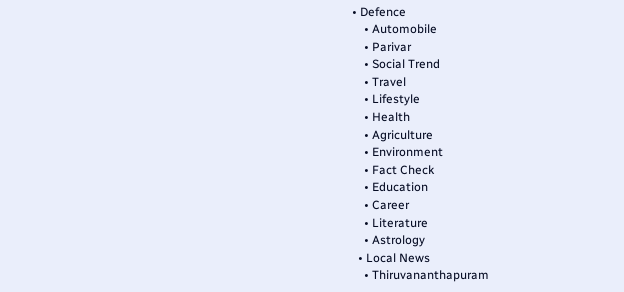• Defence
    • Automobile
    • Parivar
    • Social Trend
    • Travel
    • Lifestyle
    • Health
    • Agriculture
    • Environment
    • Fact Check
    • Education
    • Career
    • Literature
    • Astrology
  • Local News
    • Thiruvananthapuram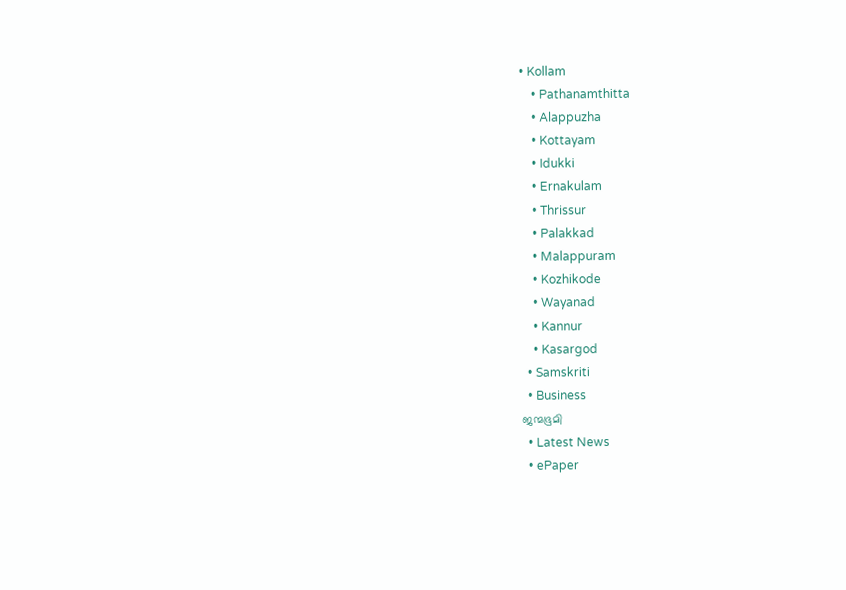• Kollam
    • Pathanamthitta
    • Alappuzha
    • Kottayam
    • Idukki
    • Ernakulam
    • Thrissur
    • Palakkad
    • Malappuram
    • Kozhikode
    • Wayanad
    • Kannur
    • Kasargod
  • Samskriti
  • Business
ജന്മഭൂമി
  • Latest News
  • ePaper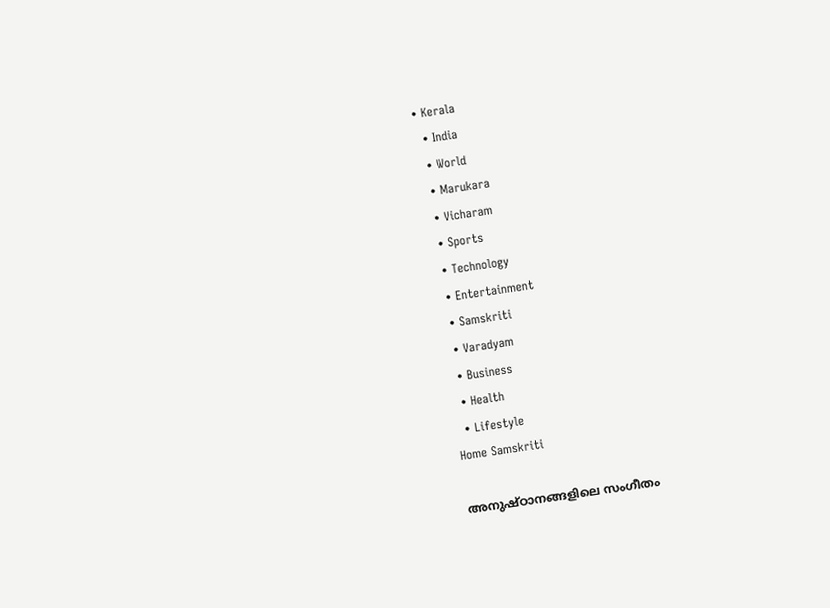• Kerala
  • India
  • World
  • Marukara
  • Vicharam
  • Sports
  • Technology
  • Entertainment
  • Samskriti
  • Varadyam
  • Business
  • Health
  • Lifestyle
Home Samskriti

അനുഷ്ഠാനങ്ങളിലെ സംഗീതം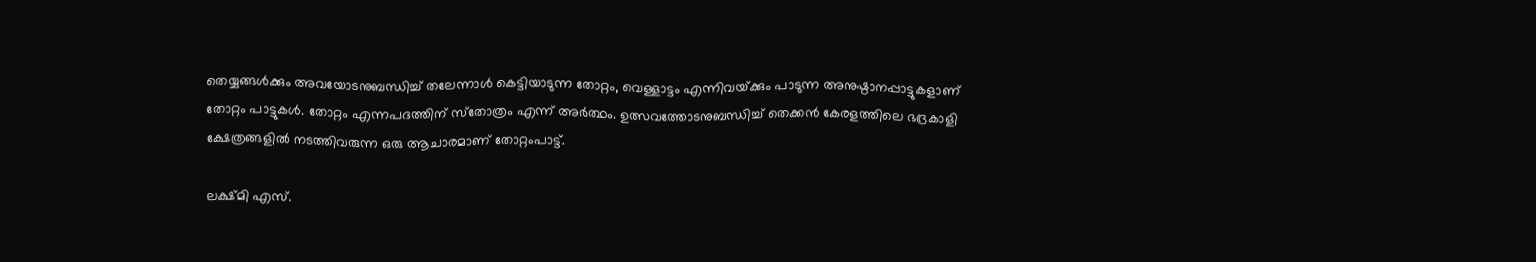തെയ്യങ്ങള്‍ക്കും അവയോടനുബന്ധിച്ച് തലേന്നാള്‍ കെട്ടിയാടുന്ന തോറ്റം, വെള്ളാട്ടം എന്നിവയ്‌ക്കും പാടുന്ന അനുഷ്ഠാനപ്പാട്ടുകളാണ് തോറ്റം പാട്ടുകള്‍. തോറ്റം എന്നപദത്തിന് സ്‌തോത്രം എന്ന് അര്‍ത്ഥം. ഉത്സവത്തോടനുബന്ധിച്ച് തെക്കന്‍ കേരളത്തിലെ ഭദ്രകാളി ക്ഷേത്രങ്ങളില്‍ നടത്തിവരുന്ന ഒരു ആചാരമാണ് തോറ്റംപാട്ട്.

ലക്ഷ്മി എസ്.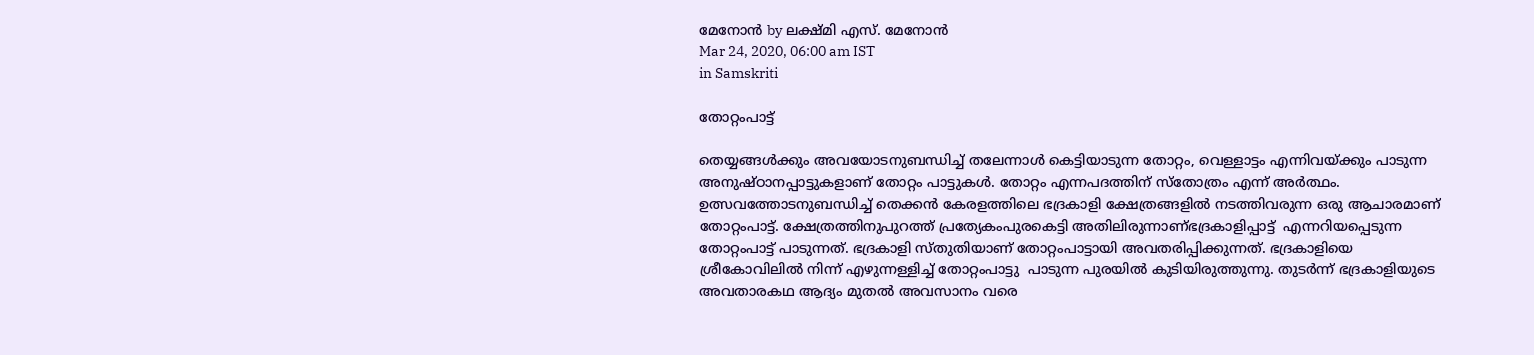മേനോന്‍ by ലക്ഷ്മി എസ്. മേനോന്‍
Mar 24, 2020, 06:00 am IST
in Samskriti

തോറ്റംപാട്ട്

തെയ്യങ്ങള്‍ക്കും അവയോടനുബന്ധിച്ച് തലേന്നാള്‍ കെട്ടിയാടുന്ന തോറ്റം, വെള്ളാട്ടം എന്നിവയ്‌ക്കും പാടുന്ന അനുഷ്ഠാനപ്പാട്ടുകളാണ് തോറ്റം പാട്ടുകള്‍. തോറ്റം എന്നപദത്തിന് സ്‌തോത്രം എന്ന് അര്‍ത്ഥം. ഉത്സവത്തോടനുബന്ധിച്ച് തെക്കന്‍ കേരളത്തിലെ ഭദ്രകാളി ക്ഷേത്രങ്ങളില്‍ നടത്തിവരുന്ന ഒരു ആചാരമാണ് തോറ്റംപാട്ട്. ക്ഷേത്രത്തിനുപുറത്ത് പ്രത്യേകംപുരകെട്ടി അതിലിരുന്നാണ്ഭദ്രകാളിപ്പാട്ട്  എന്നറിയപ്പെടുന്ന തോറ്റംപാട്ട് പാടുന്നത്. ഭദ്രകാളി സ്തുതിയാണ് തോറ്റംപാട്ടായി അവതരിപ്പിക്കുന്നത്. ഭദ്രകാളിയെ ശ്രീകോവിലില്‍ നിന്ന് എഴുന്നള്ളിച്ച് തോറ്റംപാട്ടു  പാടുന്ന പുരയില്‍ കുടിയിരുത്തുന്നു. തുടര്‍ന്ന് ഭദ്രകാളിയുടെ അവതാരകഥ ആദ്യം മുതല്‍ അവസാനം വരെ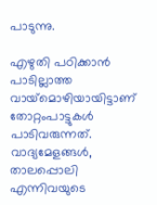പാടുന്നു.

എഴുതി പഠിക്കാന്‍ പാടില്ലാത്ത വായ്‌മൊഴിയായിട്ടാണ് തോറ്റംപാട്ടുകള്‍  പാടിവരുന്നത്. വാദ്യമേളങ്ങള്‍, താലപ്പൊലി എന്നിവയുടെ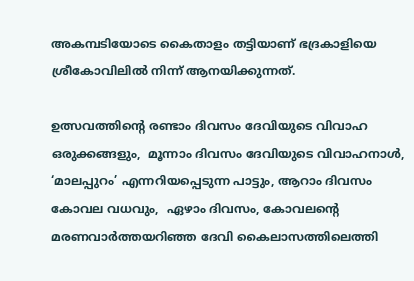അകമ്പടിയോടെ കൈതാളം തട്ടിയാണ് ഭദ്രകാളിയെ ശ്രീകോവിലില്‍ നിന്ന് ആനയിക്കുന്നത്.

ഉത്സവത്തിന്റെ രണ്ടാം ദിവസം ദേവിയുടെ വിവാഹ ഒരുക്കങ്ങളും,  മൂന്നാം ദിവസം ദേവിയുടെ വിവാഹനാള്‍, ‘മാലപ്പുറം’ എന്നറിയപ്പെടുന്ന പാട്ടും, ആറാം ദിവസം കോവല വധവും,  ഏഴാം ദിവസം, കോവലന്റെ മരണവാര്‍ത്തയറിഞ്ഞ ദേവി കൈലാസത്തിലെത്തി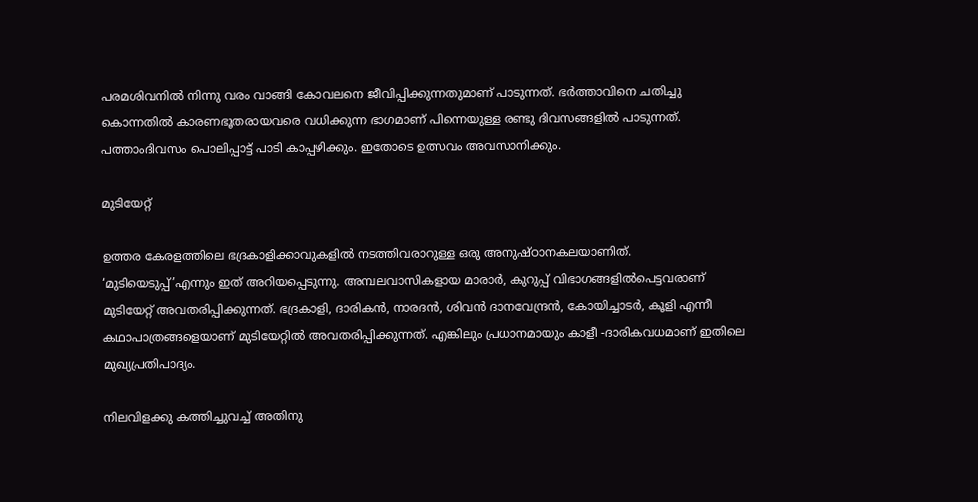പരമശിവനില്‍ നിന്നു വരം വാങ്ങി കോവലനെ ജീവിപ്പിക്കുന്നതുമാണ് പാടുന്നത്. ഭര്‍ത്താവിനെ ചതിച്ചു കൊന്നതില്‍ കാരണഭൂതരായവരെ വധിക്കുന്ന ഭാഗമാണ് പിന്നെയുള്ള രണ്ടു ദിവസങ്ങളില്‍ പാടുന്നത്. പത്താംദിവസം പൊലിപ്പാട്ട് പാടി കാപ്പഴിക്കും. ഇതോടെ ഉത്സവം അവസാനിക്കും.

മുടിയേറ്റ്

ഉത്തര കേരളത്തിലെ ഭദ്രകാളിക്കാവുകളില്‍ നടത്തിവരാറുള്ള ഒരു അനുഷ്ഠാനകലയാണിത്. ‘മുടിയെടുപ്പ്’എന്നും ഇത് അറിയപ്പെടുന്നു. അമ്പലവാസികളായ മാരാര്‍, കുറുപ്പ് വിഭാഗങ്ങളില്‍പെട്ടവരാണ് മുടിയേറ്റ് അവതരിപ്പിക്കുന്നത്. ഭദ്രകാളി, ദാരികന്‍, നാരദന്‍, ശിവന്‍ ദാനവേന്ദ്രന്‍, കോയിച്ചാടര്‍, കൂളി എന്നീ കഥാപാത്രങ്ങളെയാണ് മുടിയേറ്റില്‍ അവതരിപ്പിക്കുന്നത്. എങ്കിലും പ്രധാനമായും കാളീ -ദാരികവധമാണ് ഇതിലെ മുഖ്യപ്രതിപാദ്യം.

നിലവിളക്കു കത്തിച്ചുവച്ച് അതിനു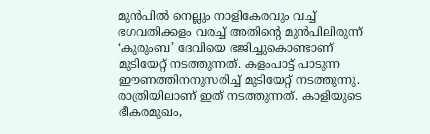മുന്‍പില്‍ നെല്ലും നാളികേരവും വച്ച് ഭഗവതിക്കളം വരച്ച് അതിന്റെ മുന്‍പിലിരുന്ന്  ‘കുരുംബ’ ദേവിയെ ഭജിച്ചുകൊണ്ടാണ് മുടിയേറ്റ് നടത്തുന്നത്. കളംപാട്ട് പാടുന്ന ഈണത്തിനനുസരിച്ച് മുടിയേറ്റ് നടത്തുന്നു. രാത്രിയിലാണ് ഇത് നടത്തുന്നത്. കാളിയുടെ ഭീകരമുഖം,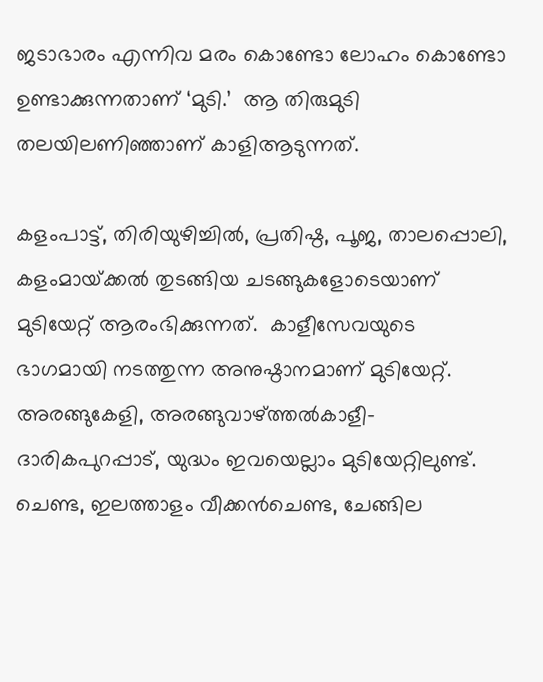ജടാഭാരം എന്നിവ മരം കൊണ്ടോ ലോഹം കൊണ്ടോ ഉണ്ടാക്കുന്നതാണ് ‘മുടി.’  ആ തിരുമുടി തലയിലണിഞ്ഞാണ് കാളിആടുന്നത്.

കളംപാട്ട്, തിരിയുഴിച്ചില്‍, പ്രതിഷ്ഠ, പൂജ, താലപ്പൊലി,  കളംമായ്‌ക്കല്‍ തുടങ്ങിയ ചടങ്ങുകളോടെയാണ് മുടിയേറ്റ് ആരംഭിക്കുന്നത്.  കാളീസേവയുടെ ഭാഗമായി നടത്തുന്ന അനുഷ്ഠാനമാണ് മുടിയേറ്റ്. അരങ്ങുകേളി, അരങ്ങുവാഴ്‌ത്തല്‍കാളീ- ദാരികപുറപ്പാട്, യുദ്ധം ഇവയെല്ലാം മുടിയേറ്റിലുണ്ട്. ചെണ്ട, ഇലത്താളം വീക്കന്‍ചെണ്ട, ചേങ്ങില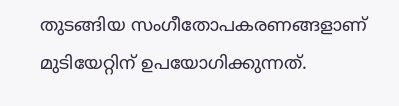തുടങ്ങിയ സംഗീതോപകരണങ്ങളാണ് മുടിയേറ്റിന് ഉപയോഗിക്കുന്നത്.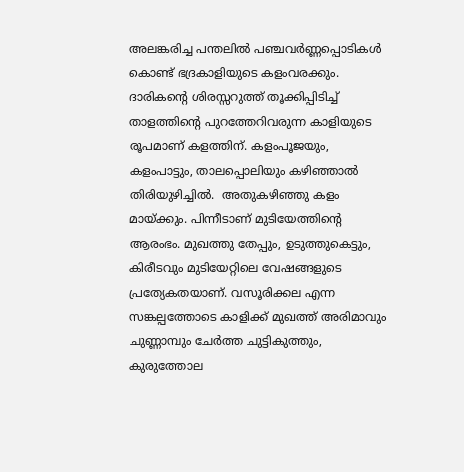അലങ്കരിച്ച പന്തലില്‍ പഞ്ചവര്‍ണ്ണപ്പൊടികള്‍ കൊണ്ട് ഭദ്രകാളിയുടെ കളംവരക്കും. ദാരികന്റെ ശിരസ്സറുത്ത് തൂക്കിപ്പിടിച്ച് താളത്തിന്റെ പുറത്തേറിവരുന്ന കാളിയുടെ രൂപമാണ് കളത്തിന്. കളംപൂജയും, കളംപാട്ടും, താലപ്പൊലിയും കഴിഞ്ഞാല്‍ തിരിയുഴിച്ചില്‍.  അതുകഴിഞ്ഞു കളം മായ്‌ക്കും. പിന്നീടാണ് മുടിയേത്തിന്റെ ആരംഭം. മുഖത്തു തേപ്പും, ഉടുത്തുകെട്ടും, കിരീടവും മുടിയേറ്റിലെ വേഷങ്ങളുടെ പ്രത്യേകതയാണ്. വസൂരിക്കല എന്ന സങ്കല്പത്തോടെ കാളിക്ക് മുഖത്ത് അരിമാവും ചുണ്ണാമ്പും ചേര്‍ത്ത ചുട്ടികുത്തും, കുരുത്തോല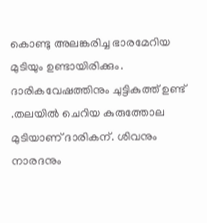കൊണ്ടു അലങ്കരിച്ച ഭാരമേറിയ മുടിയും ഉണ്ടായിരിക്കും. ദാരികവേഷത്തിനും ചുട്ടികുത്ത് ഉണ്ട് .തലയില്‍ ചെറിയ കുരുത്തോല മുടിയാണ് ദാരികന്. ശിവനും നാരദനും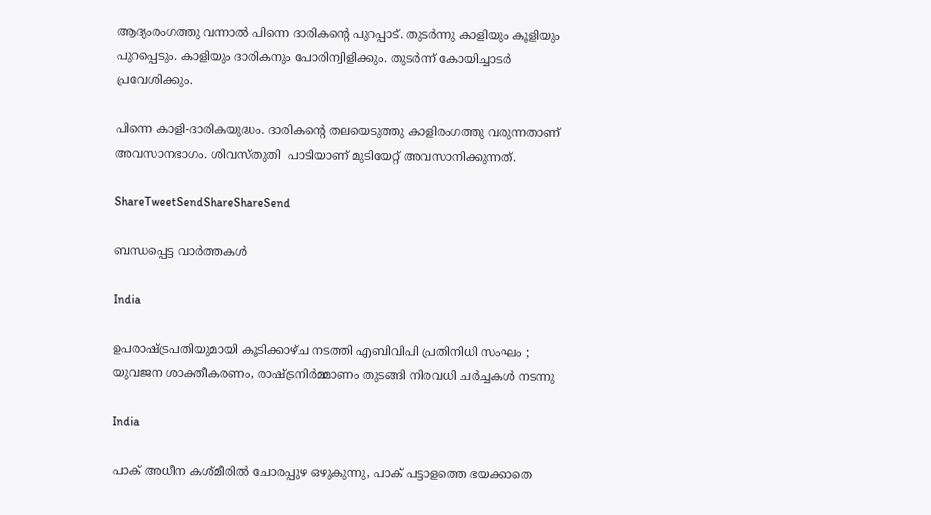ആദ്യംരംഗത്തു വന്നാല്‍ പിന്നെ ദാരികന്റെ പുറപ്പാട്. തുടര്‍ന്നു കാളിയും കൂളിയും പുറപ്പെടും. കാളിയും ദാരികനും പോരിന്വിളിക്കും. തുടര്‍ന്ന് കോയിച്ചാടര്‍ പ്രവേശിക്കും.

പിന്നെ കാളി-ദാരികയുദ്ധം. ദാരികന്റെ തലയെടുത്തു കാളിരംഗത്തു വരുന്നതാണ് അവസാനഭാഗം. ശിവസ്തുതി  പാടിയാണ് മുടിയേറ്റ് അവസാനിക്കുന്നത്.

ShareTweetSendShareShareSend

ബന്ധപ്പെട്ട വാര്‍ത്തകള്‍

India

ഉപരാഷ്‌ട്രപതിയുമായി കൂടിക്കാഴ്ച നടത്തി എബിവിപി പ്രതിനിധി സംഘം ; യുവജന ശാക്തീകരണം, രാഷ്‌ട്രനിർമ്മാണം തുടങ്ങി നിരവധി ചർച്ചകൾ നടന്നു

India

പാക് അധീന കശ്മീരില്‍ ചോരപ്പുഴ ഒഴുകുന്നു, പാക് പട്ടാളത്തെ ഭയക്കാതെ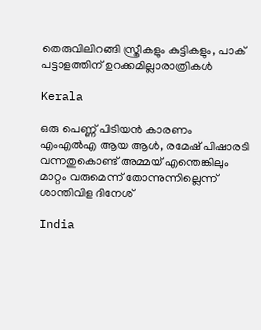തെരുവിലിറങ്ങി സ്ത്രീകളും കുട്ടികളും, പാക് പട്ടാളത്തിന് ഉറക്കമില്ലാരാത്രികള്‍

Kerala

ഒരു പെണ്ണ് പിടിയന്‍ കാരണം എംഎല്‍എ ആയ ആള്‍, രമേഷ് പിഷാരടി വന്നതുകൊണ്ട് അമ്മയ് എന്തെങ്കിലും മാറ്റം വരുമെന്ന് തോന്നുന്നില്ലെന്ന് ശാന്തിവിള ദിനേശ്

India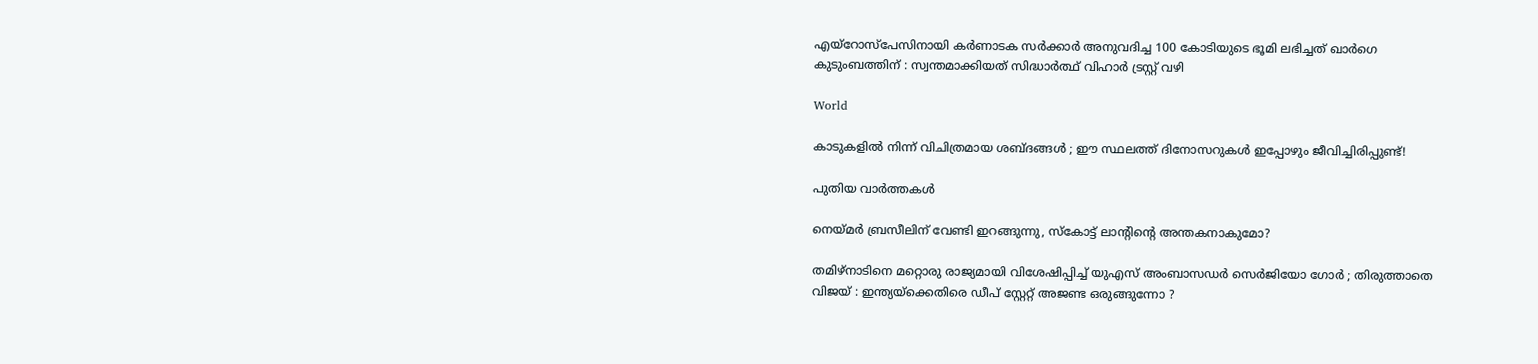എയ്‌റോസ്‌പേസിനായി കർണാടക സർക്കാർ അനുവദിച്ച 100 കോടിയുടെ ഭൂമി ലഭിച്ചത് ഖാർഗെ കുടുംബത്തിന് : സ്വന്തമാക്കിയത് സിദ്ധാർത്ഥ് വിഹാർ ട്രസ്റ്റ് വഴി

World

കാടുകളിൽ നിന്ന് വിചിത്രമായ ശബ്ദങ്ങൾ ; ഈ സ്ഥലത്ത് ദിനോസറുകൾ ഇപ്പോഴും ജീവിച്ചിരിപ്പുണ്ട്!

പുതിയ വാര്‍ത്തകള്‍

നെയ്‌മര്‍ ബ്രസീലിന് വേണ്ടി ഇറങ്ങുന്നു, സ്കോട്ട് ലാന്‍റിന്റെ അന്തകനാകുമോ?

തമിഴ്നാടിനെ മറ്റൊരു രാജ്യമായി വിശേഷിപ്പിച്ച് യുഎസ് അംബാസഡർ സെർജിയോ ഗോർ ; തിരുത്താതെ വിജയ് : ഇന്ത്യയ്‌ക്കെതിരെ ഡീപ് സ്റ്റേറ്റ് അജണ്ട ഒരുങ്ങുന്നോ ?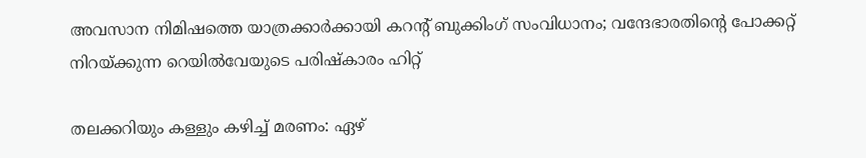അവസാന നിമിഷത്തെ യാത്രക്കാർക്കായി കറന്റ് ബുക്കിംഗ് സംവിധാനം; വന്ദേഭാരതിന്റെ പോക്കറ്റ് നിറയ്‌ക്കുന്ന റെയില്‍വേയുടെ പരിഷ്കാരം ഹിറ്റ്

തലക്കറിയും കള്ളും കഴിച്ച് മരണം: ഏഴ്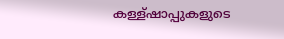കള്ള്ഷാപ്പുകളുടെ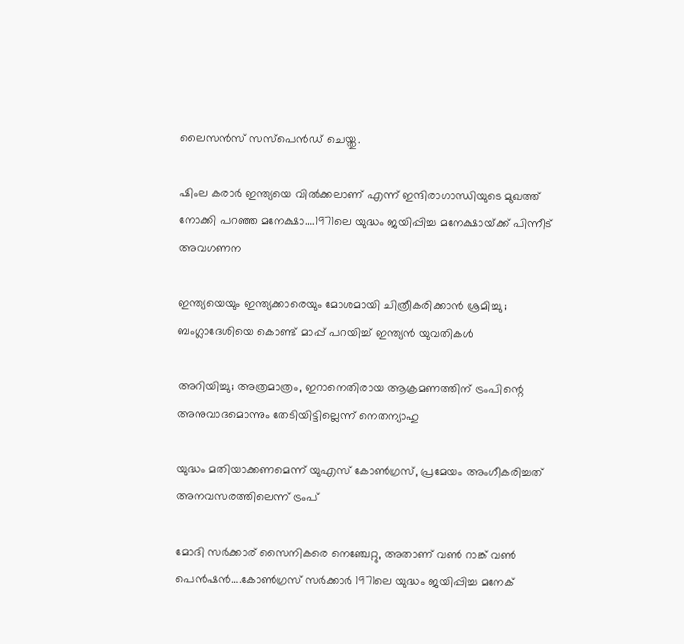ലൈസന്‍സ് സസ്പെന്‍ഡ് ചെയ്തു.

ഷിംല കരാര്‍ ഇന്ത്യയെ വില്‍ക്കലാണ് എന്ന് ഇന്ദിരാഗാന്ധിയുടെ മുഖത്ത് നോക്കി പറഞ്ഞ മനേക്ഷാ….1971ലെ യുദ്ധം ജയിപ്പിച്ച മനേക്ഷായ്‌ക്ക് പിന്നീട് അവഗണന

ഇന്ത്യയെയും ഇന്ത്യക്കാരെയും മോശമായി ചിത്രീകരിക്കാൻ ശ്രമിച്ചു ; ബംഗ്ലാദേശിയെ കൊണ്ട് മാപ്പ് പറയിച്ച് ഇന്ത്യൻ യുവതികൾ

അറിയിച്ചു; അത്രമാത്രം, ഇറാനെതിരായ ആക്രമണത്തിന് ട്രംപിന്റെ അനുവാദമൊന്നും തേടിയിട്ടില്ലെന്ന് നെതന്യാഹു

യുദ്ധം മതിയാക്കണമെന്ന് യുഎസ് കോണ്‍ഗ്രസ്, പ്രമേയം അംഗീകരിച്ചത് അനവസരത്തിലെന്ന് ട്രംപ്

മോദി സര്‍ക്കാര‍് സൈനികരെ നെഞ്ചേറ്റു, അതാണ് വണ്‍ റാങ്ക് വണ്‍ പെന്‍ഷന്‍….കോണ്‍ഗ്രസ് സര്‍ക്കാര്‍ 1971ലെ യുദ്ധം ജയിപ്പിച്ച മനേക്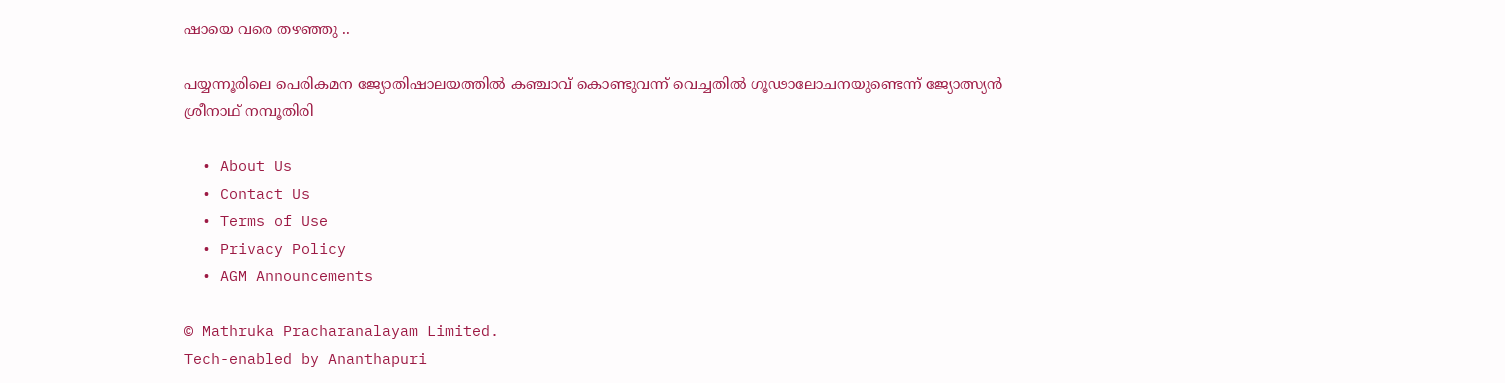ഷായെ വരെ തഴഞ്ഞു ..

പയ്യന്നൂരിലെ പെരികമന ജ്യോതിഷാലയത്തില്‍ കഞ്ചാവ് കൊണ്ടുവന്ന് വെച്ചതില്‍ ഗൂഢാലോചനയുണ്ടെന്ന് ജ്യോത്സ്യന്‍ ശ്രീനാഥ് നമ്പൂതിരി

  • About Us
  • Contact Us
  • Terms of Use
  • Privacy Policy
  • AGM Announcements

© Mathruka Pracharanalayam Limited.
Tech-enabled by Ananthapuri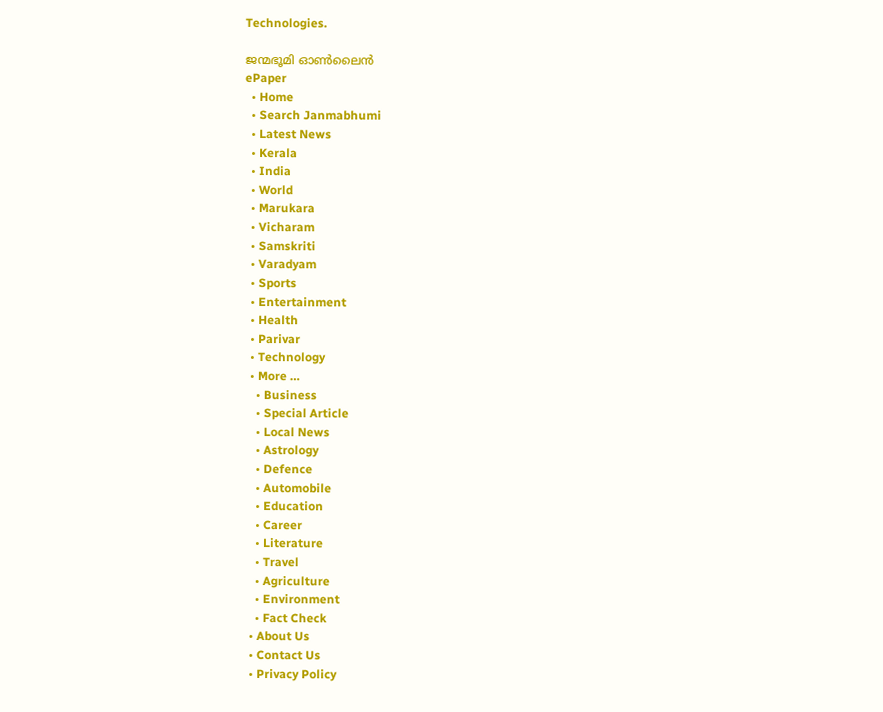Technologies.

ജന്മഭൂമി ഓണ്‍ലൈന്‍
ePaper
  • Home
  • Search Janmabhumi
  • Latest News
  • Kerala
  • India
  • World
  • Marukara
  • Vicharam
  • Samskriti
  • Varadyam
  • Sports
  • Entertainment
  • Health
  • Parivar
  • Technology
  • More …
    • Business
    • Special Article
    • Local News
    • Astrology
    • Defence
    • Automobile
    • Education
    • Career
    • Literature
    • Travel
    • Agriculture
    • Environment
    • Fact Check
  • About Us
  • Contact Us
  • Privacy Policy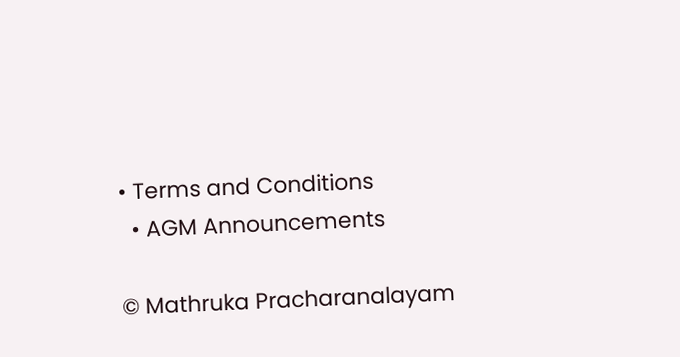• Terms and Conditions
  • AGM Announcements

© Mathruka Pracharanalayam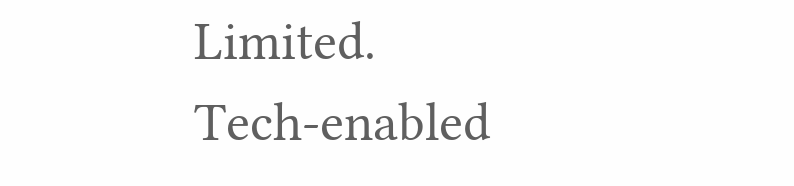Limited.
Tech-enabled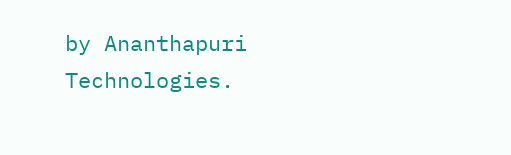by Ananthapuri Technologies.